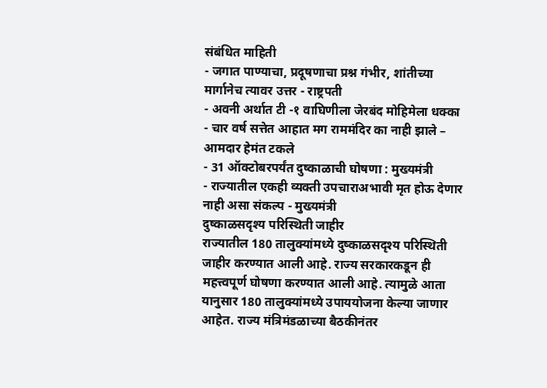संबंधित माहिती
- जगात पाण्याचा, प्रदूषणाचा प्रश्न गंभीर, शांतीच्या मार्गानेच त्यावर उत्तर - राष्ट्रपती
- अवनी अर्थात टी -१ वाघिणीला जेरबंद मोहिमेला धक्का
- चार वर्ष सत्तेत आहात मग राममंदिर का नाही झाले – आमदार हेमंत टकले
- 31 ऑक्टोबरपर्यंत दुष्काळाची घोषणा : मुख्यमंत्री
- राज्यातील एकही व्यक्ती उपचाराअभावी मृत होऊ देणार नाही असा संकल्प - मुख्यमंत्री
दुष्काळसदृश्य परिस्थिती जाहीर
राज्यातील 180 तालुक्यांमध्ये दुष्काळसदृश्य परिस्थिती जाहीर करण्यात आली आहे. राज्य सरकारकडून ही महत्त्वपूर्ण घोषणा करण्यात आली आहे. त्यामुळे आता यानुसार 180 तालुक्यांमध्ये उपाययोजना केल्या जाणार आहेत. राज्य मंत्रिमंडळाच्या बैठकीनंतर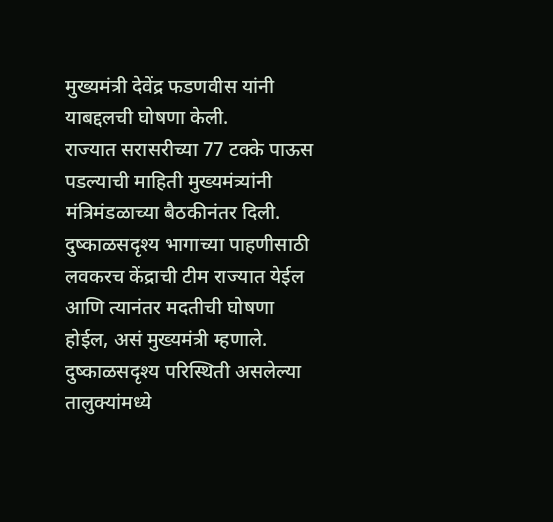मुख्यमंत्री देवेंद्र फडणवीस यांनी याबद्दलची घोषणा केली.
राज्यात सरासरीच्या 77 टक्के पाऊस पडल्याची माहिती मुख्यमंत्र्यांनी मंत्रिमंडळाच्या बैठकीनंतर दिली. दुष्काळसदृश्य भागाच्या पाहणीसाठी लवकरच केंद्राची टीम राज्यात येईल आणि त्यानंतर मदतीची घोषणा होईल, असं मुख्यमंत्री म्हणाले. दुष्काळसदृश्य परिस्थिती असलेल्या तालुक्यांमध्ये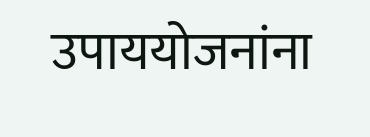उपाययोजनांना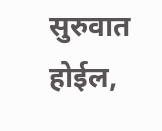सुरुवात होईल,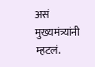असं मुख्यमंत्र्यांनी म्हटलं.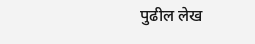पुढील लेख